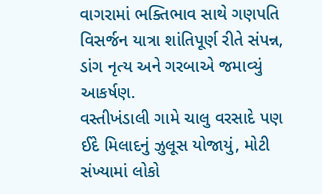વાગરામાં ભક્તિભાવ સાથે ગણપતિ વિસર્જન યાત્રા શાંતિપૂર્ણ રીતે સંપન્ન, ડાંગ નૃત્ય અને ગરબાએ જમાવ્યું આકર્ષણ.
વસ્તીખંડાલી ગામે ચાલુ વરસાદે પણ ઈદે મિલાદનું ઝુલૂસ યોજાયું, મોટી સંખ્યામાં લોકો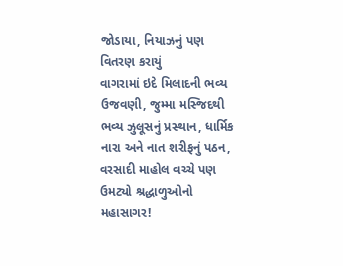જોડાયા, નિયાઝનું પણ વિતરણ કરાયું
વાગરામાં ઇદે મિલાદની ભવ્ય ઉજવણી, જુમ્મા મસ્જિદથી ભવ્ય ઝુલૂસનું પ્રસ્થાન, ધાર્મિક નારા અને નાત શરીફનું પઠન, વરસાદી માહોલ વચ્ચે પણ ઉમટ્યો શ્રદ્ધાળુઓનો મહાસાગર!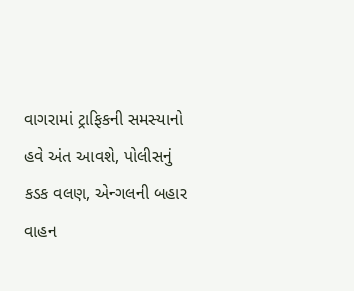વાગરામાં ટ્રાફિકની સમસ્યાનો હવે અંત આવશે, પોલીસનું કડક વલણ, એન્ગલની બહાર વાહન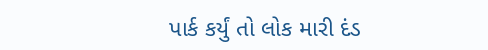પાર્ક કર્યું તો લોક મારી દંડ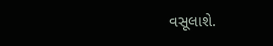વસૂલાશે.